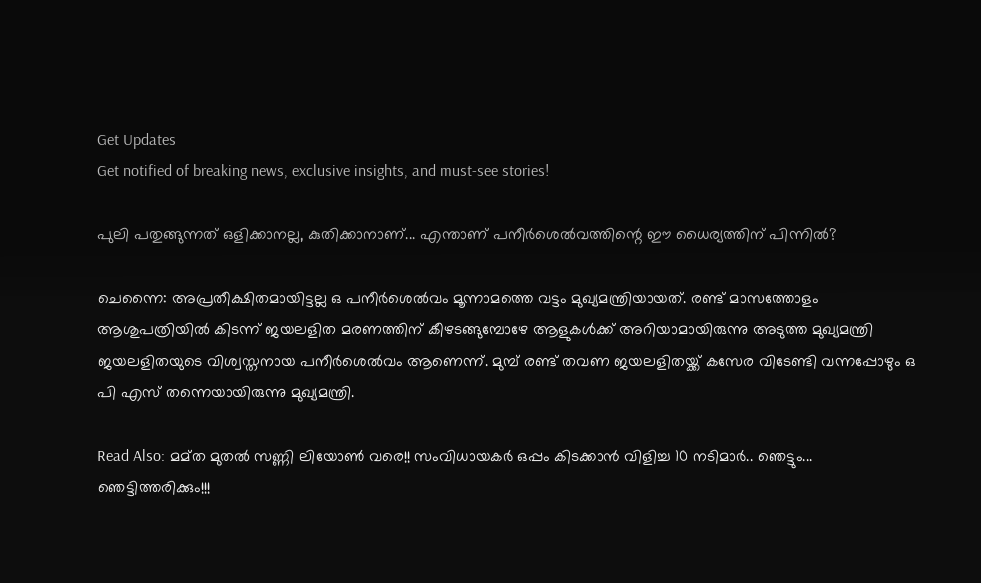Get Updates
Get notified of breaking news, exclusive insights, and must-see stories!

പുലി പതുങ്ങുന്നത് ഒളിക്കാനല്ല, കുതിക്കാനാണ്... എന്താണ് പനീര്‍ശെല്‍വത്തിന്റെ ഈ ധൈര്യത്തിന് പിന്നില്‍?

ചെന്നൈ: അപ്രതീക്ഷിതമായിട്ടല്ല ഒ പനീര്‍ശെല്‍വം മൂന്നാമത്തെ വട്ടം മുഖ്യമന്ത്രിയായത്. രണ്ട് മാസത്തോളം ആശുപത്രിയില്‍ കിടന്ന് ജയലളിത മരണത്തിന് കീഴടങ്ങുമ്പോഴേ ആളുകള്‍ക്ക് അറിയാമായിരുന്നു അടുത്ത മുഖ്യമന്ത്രി ജയലളിതയുടെ വിശ്വസ്തനായ പനീര്‍ശെല്‍വം ആണെന്ന്. മുമ്പ് രണ്ട് തവണ ജയലളിതയ്ക്ക് കസേര വിടേണ്ടി വന്നപ്പോഴും ഒ പി എസ് തന്നെയായിരുന്നു മുഖ്യമന്ത്രി.

Read Also: മമ്ത മുതല്‍ സണ്ണി ലിയോണ്‍ വരെ!! സംവിധായകർ ഒപ്പം കിടക്കാന്‍ വിളിച്ച 10 നടിമാര്‍.. ഞെട്ടും... ഞെട്ടിത്തരിക്കും!!!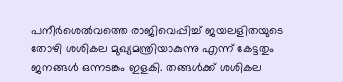പനീര്‍ശെല്‍വത്തെ രാജിവെപ്പിച്ച് ജയലളിതയുടെ തോഴി ശശികല മുഖ്യമന്ത്രിയാകുന്നു എന്ന് കേട്ടതും ജനങ്ങള്‍ ഒന്നടങ്കം ഇളകി. തങ്ങള്‍ക്ക് ശശികല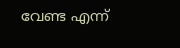വേണ്ട എന്ന്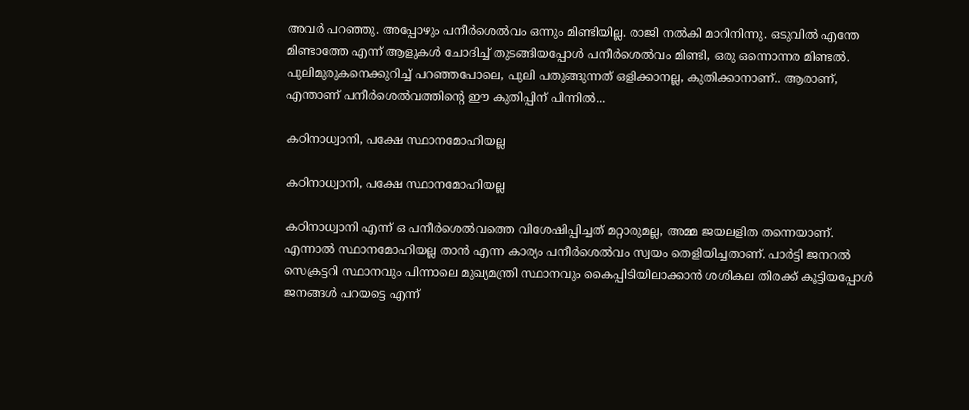അവര്‍ പറഞ്ഞു. അപ്പോഴും പനീര്‍ശെല്‍വം ഒന്നും മിണ്ടിയില്ല. രാജി നല്‍കി മാറിനിന്നു. ഒടുവില്‍ എന്തേ മിണ്ടാത്തേ എന്ന് ആളുകള്‍ ചോദിച്ച് തുടങ്ങിയപ്പോള്‍ പനീര്‍ശെല്‍വം മിണ്ടി, ഒരു ഒന്നൊന്നര മിണ്ടല്‍. പുലിമുരുകനെക്കുറിച്ച് പറഞ്ഞപോലെ, പുലി പതുങ്ങുന്നത് ഒളിക്കാനല്ല, കുതിക്കാനാണ്.. ആരാണ്, എന്താണ് പനീര്‍ശെല്‍വത്തിന്റെ ഈ കുതിപ്പിന് പിന്നില്‍...

കഠിനാധ്വാനി, പക്ഷേ സ്ഥാനമോഹിയല്ല

കഠിനാധ്വാനി, പക്ഷേ സ്ഥാനമോഹിയല്ല

കഠിനാധ്വാനി എന്ന് ഒ പനീര്‍ശെല്‍വത്തെ വിശേഷിപ്പിച്ചത് മറ്റാരുമല്ല, അമ്മ ജയലളിത തന്നെയാണ്. എന്നാല്‍ സ്ഥാനമോഹിയല്ല താന്‍ എന്ന കാര്യം പനീര്‍ശെല്‍വം സ്വയം തെളിയിച്ചതാണ്. പാര്‍ട്ടി ജനറല്‍ സെക്രട്ടറി സ്ഥാനവും പിന്നാലെ മുഖ്യമന്ത്രി സ്ഥാനവും കൈപ്പിടിയിലാക്കാന്‍ ശശികല തിരക്ക് കൂട്ടിയപ്പോള്‍ ജനങ്ങള്‍ പറയട്ടെ എന്ന്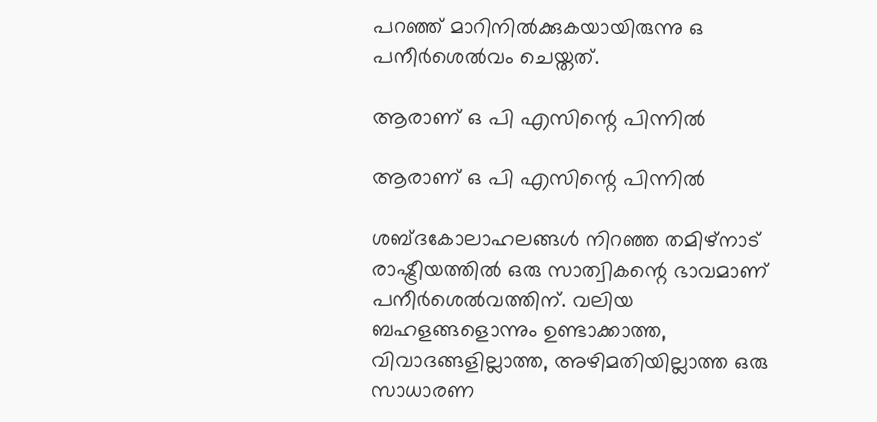പറഞ്ഞ് മാറിനില്‍ക്കുകയായിരുന്നു ഒ പനീര്‍ശെല്‍വം ചെയ്തത്.

ആരാണ് ഒ പി എസിന്റെ പിന്നില്‍

ആരാണ് ഒ പി എസിന്റെ പിന്നില്‍

ശബ്ദകോലാഹലങ്ങള്‍ നിറഞ്ഞ തമിഴ്‌നാട് രാഷ്ട്രീയത്തില്‍ ഒരു സാത്വികന്റെ ഭാവമാണ് പനീര്‍ശെല്‍വത്തിന്. വലിയ ബഹളങ്ങളൊന്നും ഉണ്ടാക്കാത്ത, വിവാദങ്ങളില്ലാത്ത, അഴിമതിയില്ലാത്ത ഒരു സാധാരണ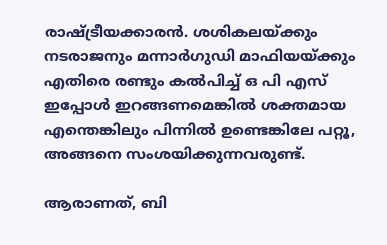രാഷ്ട്രീയക്കാരന്‍. ശശികലയ്ക്കും നടരാജനും മന്നാര്‍ഗുഡി മാഫിയയ്ക്കും എതിരെ രണ്ടും കല്‍പിച്ച് ഒ പി എസ് ഇപ്പോള്‍ ഇറങ്ങണമെങ്കില്‍ ശക്തമായ എന്തെങ്കിലും പിന്നില്‍ ഉണ്ടെങ്കിലേ പറ്റൂ, അങ്ങനെ സംശയിക്കുന്നവരുണ്ട്.

ആരാണത്, ബി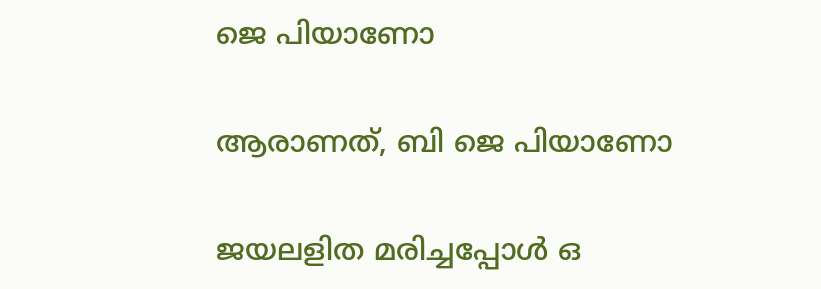ജെ പിയാണോ

ആരാണത്, ബി ജെ പിയാണോ

ജയലളിത മരിച്ചപ്പോള്‍ ഒ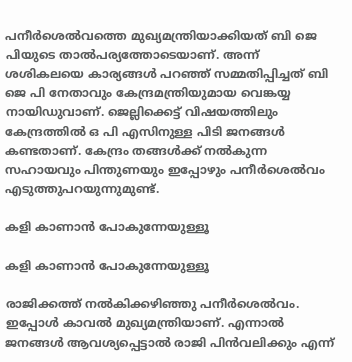പനീര്‍ശെല്‍വത്തെ മുഖ്യമന്ത്രിയാക്കിയത് ബി ജെ പിയുടെ താല്‍പര്യത്തോടെയാണ്. അന്ന് ശശികലയെ കാര്യങ്ങള്‍ പറഞ്ഞ് സമ്മതിപ്പിച്ചത് ബി ജെ പി നേതാവും കേന്ദ്രമന്ത്രിയുമായ വെങ്കയ്യ നായിഡുവാണ്. ജെല്ലിക്കെട്ട് വിഷയത്തിലും കേന്ദ്രത്തില്‍ ഒ പി എസിനുള്ള പിടി ജനങ്ങള്‍ കണ്ടതാണ്. കേന്ദ്രം തങ്ങള്‍ക്ക് നല്‍കുന്ന സഹായവും പിന്തുണയും ഇപ്പോഴും പനീര്‍ശെല്‍വം എടുത്തുപറയുന്നുമുണ്ട്.

കളി കാണാന്‍ പോകുന്നേയുള്ളൂ

കളി കാണാന്‍ പോകുന്നേയുള്ളൂ

രാജിക്കത്ത് നല്‍കിക്കഴിഞ്ഞു പനീര്‍ശെല്‍വം. ഇപ്പോള്‍ കാവല്‍ മുഖ്യമന്ത്രിയാണ്. എന്നാല്‍ ജനങ്ങള്‍ ആവശ്യപ്പെട്ടാല്‍ രാജി പിന്‍വലിക്കും എന്ന്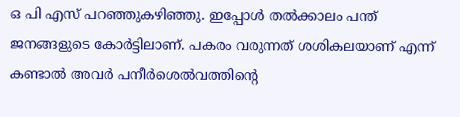ഒ പി എസ് പറഞ്ഞുകഴിഞ്ഞു. ഇപ്പോള്‍ തല്‍ക്കാലം പന്ത് ജനങ്ങളുടെ കോര്‍ട്ടിലാണ്. പകരം വരുന്നത് ശശികലയാണ് എന്ന് കണ്ടാല്‍ അവര്‍ പനീര്‍ശെല്‍വത്തിന്റെ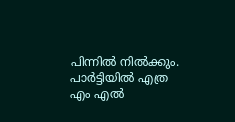പിന്നില്‍ നില്‍ക്കും. പാര്‍ട്ടിയില്‍ എത്ര എം എല്‍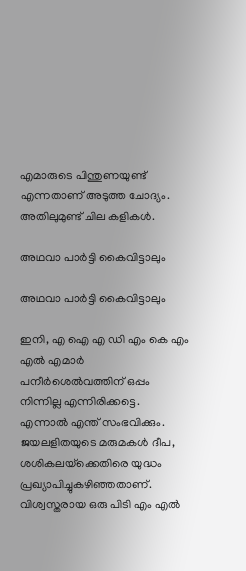എമാരുടെ പിന്തുണയുണ്ട് എന്നതാണ് അടുത്ത ചോദ്യം. അതിലുമുണ്ട് ചില കളികള്‍.

അഥവാ പാര്‍ട്ടി കൈവിട്ടാലും

അഥവാ പാര്‍ട്ടി കൈവിട്ടാലും

ഇനി, എ ഐ എ ഡി എം കെ എം എല്‍ എമാര്‍ പനീര്‍ശെല്‍വത്തിന് ഒപ്പം നിന്നില്ല എന്നിരിക്കട്ടെ. എന്നാല്‍ എന്ത് സംഭവിക്കും. ജയലളിതയുടെ മരുമകള്‍ ദീപ, ശശികലയ്‌ക്കെതിരെ യുദ്ധം പ്രഖ്യാപിച്ചുകഴിഞ്ഞതാണ്. വിശ്വസ്തരായ ഒരു പിടി എം എല്‍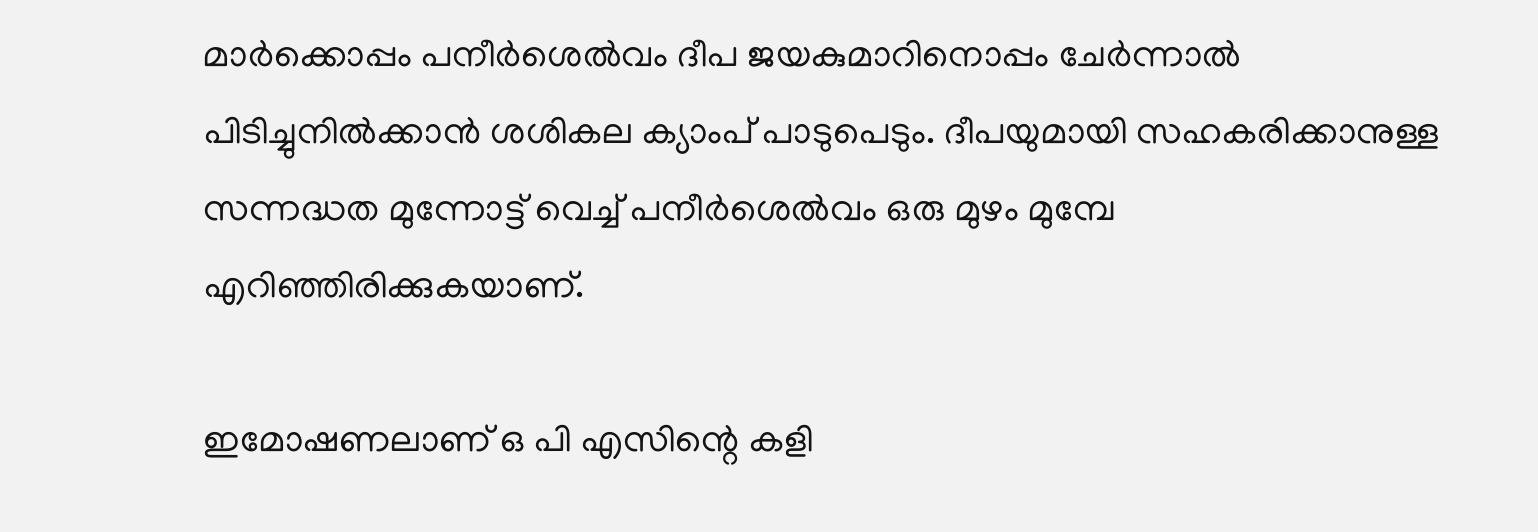മാര്‍ക്കൊപ്പം പനീര്‍ശെല്‍വം ദീപ ജയകുമാറിനൊപ്പം ചേര്‍ന്നാല്‍ പിടിച്ചുനില്‍ക്കാന്‍ ശശികല ക്യാംപ് പാടുപെടും. ദീപയുമായി സഹകരിക്കാനുള്ള സന്നദ്ധത മുന്നോട്ട് വെച്ച് പനീര്‍ശെല്‍വം ഒരു മുഴം മുമ്പേ എറിഞ്ഞിരിക്കുകയാണ്.

ഇമോഷണലാണ് ഒ പി എസിന്റെ കളി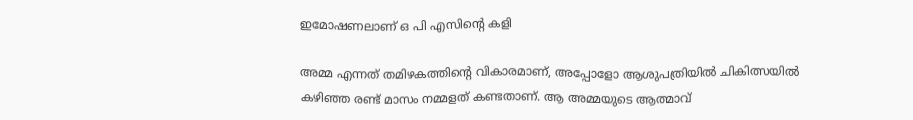ഇമോഷണലാണ് ഒ പി എസിന്റെ കളി

അമ്മ എന്നത് തമിഴകത്തിന്റെ വികാരമാണ്, അപ്പോളോ ആശുപത്രിയില്‍ ചികിത്സയില്‍ കഴിഞ്ഞ രണ്ട് മാസം നമ്മളത് കണ്ടതാണ്. ആ അമ്മയുടെ ആത്മാവ്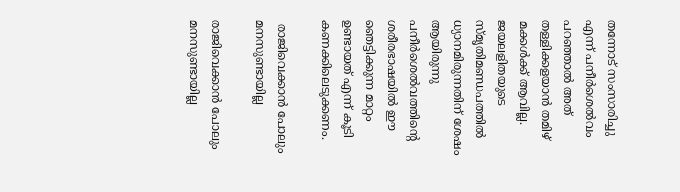തന്നോട് സംസാരിച്ചു എന്ന് പനീര്‍ശെല്‍വം പറഞ്ഞാല്‍ അത് തള്ളിക്കളയാന്‍ തമിഴ് മക്കള്‍ക്ക് ആവില്ല. ജയലളിതയുടെ സ്മൃതിമണ്ഡപത്തില്‍ ധ്യാനമിരുന്നതിന് ശേഷം ആയിരുന്നു പനീര്‍ശെല്‍വത്തിന്റെ ശരീരഭാഷയില്‍ ഈ ഞെട്ടിക്കുന്ന മാറ്റം ഉണ്ടായത് എന്ന് കൂടി കണക്കിലെടുക്കണം.

 രാജിവെക്കാന്‍ പോലും മനസുണ്ടായില്ല

രാജിവെക്കാന്‍ പോലും മനസുണ്ടായില്ല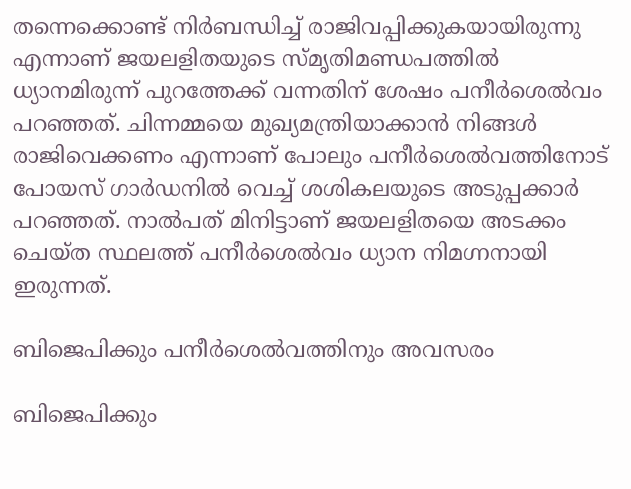തന്നെക്കൊണ്ട് നിര്‍ബന്ധിച്ച് രാജിവപ്പിക്കുകയായിരുന്നു എന്നാണ് ജയലളിതയുടെ സ്മൃതിമണ്ഡപത്തില്‍ ധ്യാനമിരുന്ന് പുറത്തേക്ക് വന്നതിന് ശേഷം പനീര്‍ശെല്‍വം പറഞ്ഞത്. ചിന്നമ്മയെ മുഖ്യമന്ത്രിയാക്കാന്‍ നിങ്ങള്‍ രാജിവെക്കണം എന്നാണ് പോലും പനീര്‍ശെല്‍വത്തിനോട് പോയസ് ഗാര്‍ഡനില്‍ വെച്ച് ശശികലയുടെ അടുപ്പക്കാര്‍ പറഞ്ഞത്. നാല്‍പത് മിനിട്ടാണ് ജയലളിതയെ അടക്കം ചെയ്ത സ്ഥലത്ത് പനീര്‍ശെല്‍വം ധ്യാന നിമഗ്നനായി ഇരുന്നത്.

ബിജെപിക്കും പനീര്‍ശെല്‍വത്തിനും അവസരം

ബിജെപിക്കും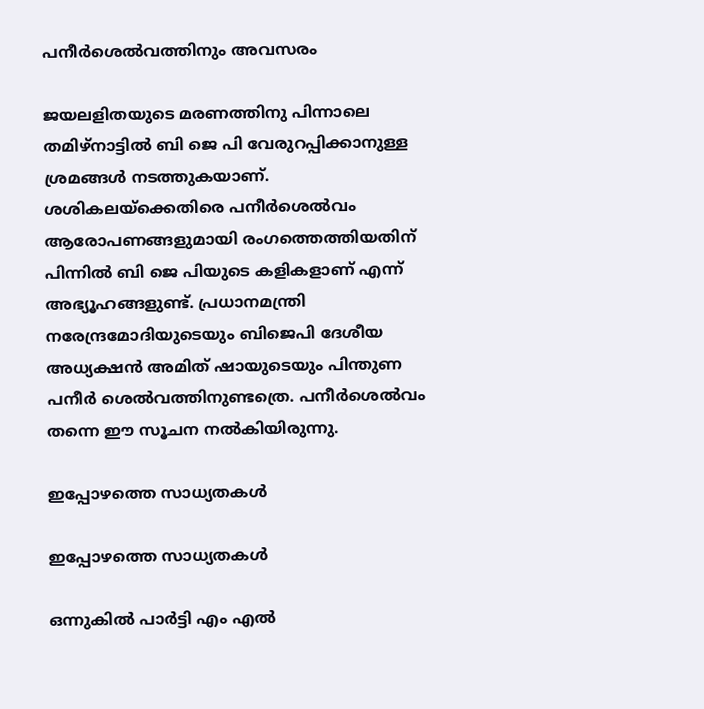പനീര്‍ശെല്‍വത്തിനും അവസരം

ജയലളിതയുടെ മരണത്തിനു പിന്നാലെ തമിഴ്നാട്ടില്‍ ബി ജെ പി വേരുറപ്പിക്കാനുള്ള ശ്രമങ്ങള്‍ നടത്തുകയാണ്. ശശികലയ്ക്കെതിരെ പനീര്‍ശെല്‍വം ആരോപണങ്ങളുമായി രംഗത്തെത്തിയതിന് പിന്നില്‍ ബി ജെ പിയുടെ കളികളാണ് എന്ന് അഭ്യൂഹങ്ങളുണ്ട്. പ്രധാനമന്ത്രി നരേന്ദ്രമോദിയുടെയും ബിജെപി ദേശീയ അധ്യക്ഷന്‍ അമിത് ഷായുടെയും പിന്തുണ പനീര്‍ ശെല്‍വത്തിനുണ്ടത്രെ. പനീര്‍ശെല്‍വം തന്നെ ഈ സൂചന നല്‍കിയിരുന്നു.

ഇപ്പോഴത്തെ സാധ്യതകള്‍

ഇപ്പോഴത്തെ സാധ്യതകള്‍

ഒന്നുകില്‍ പാര്‍ട്ടി എം എല്‍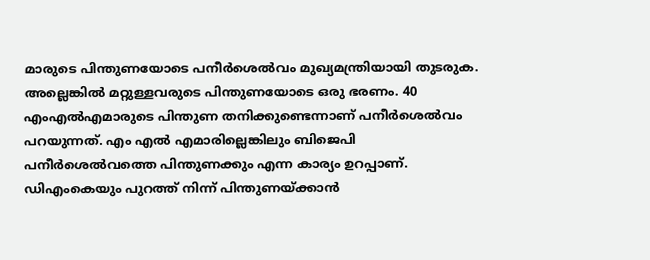മാരുടെ പിന്തുണയോടെ പനീര്‍ശെല്‍വം മുഖ്യമന്ത്രിയായി തുടരുക. അല്ലെങ്കില്‍ മറ്റുള്ളവരുടെ പിന്തുണയോടെ ഒരു ഭരണം. 40 എംഎല്‍എമാരുടെ പിന്തുണ തനിക്കുണ്ടെന്നാണ് പനീര്‍ശെല്‍വം പറയുന്നത്. എം എല്‍ എമാരില്ലെങ്കിലും ബിജെപി പനീര്‍ശെല്‍വത്തെ പിന്തുണക്കും എന്ന കാര്യം ഉറപ്പാണ്. ഡിഎംകെയും പുറത്ത് നിന്ന് പിന്തുണയ്ക്കാന്‍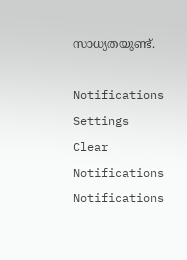സാധ്യതയുണ്ട്.

Notifications
Settings
Clear Notifications
Notifications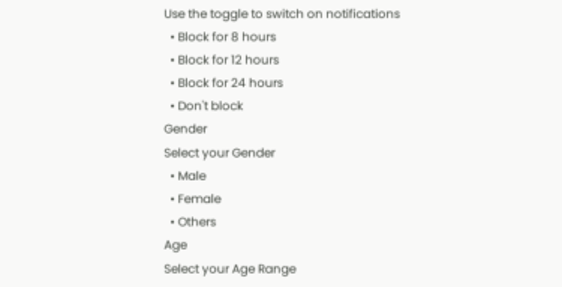Use the toggle to switch on notifications
  • Block for 8 hours
  • Block for 12 hours
  • Block for 24 hours
  • Don't block
Gender
Select your Gender
  • Male
  • Female
  • Others
Age
Select your Age Range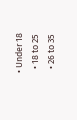• Under 18
  • 18 to 25
  • 26 to 35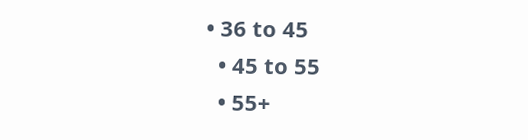• 36 to 45
  • 45 to 55
  • 55+